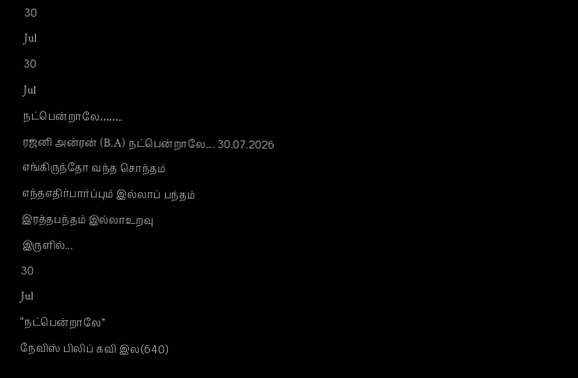30
Jul
30
Jul
நட்பென்றாலே……..
ரஜனி அன்ரன் (B.A) நட்பென்றாலே.... 30.07.2026
எங்கிருந்தோ வந்த சொந்தம்
எந்தஎதிர்பார்ப்பும் இல்லாப் பந்தம்
இரத்தபந்தம் இல்லாஉறவு
இருளில்...
30
Jul
“நட்பென்றாலே”
நேவிஸ் பிலிப் கவி இல(640)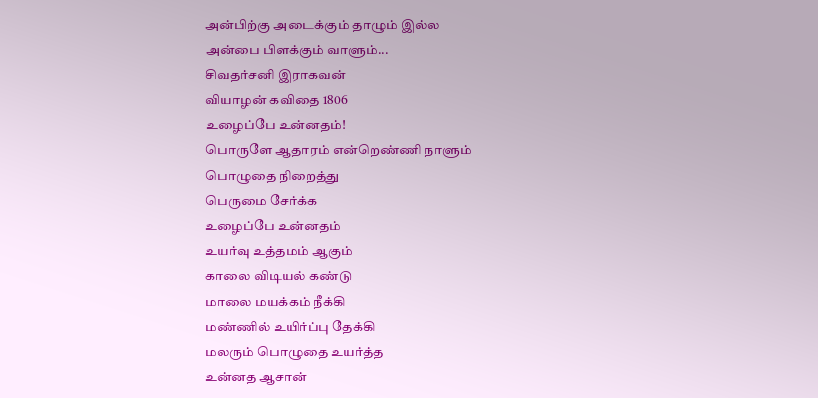அன்பிற்கு அடைக்கும் தாழும் இல்ல
அன்பை பிளக்கும் வாளும்...
சிவதர்சனி இராகவன்
வியாழன் கவிதை 1806
உழைப்பே உன்னதம்!
பொருளே ஆதாரம் என்றெண்ணி நாளும்
பொழுதை நிறைத்து
பெருமை சேர்க்க
உழைப்பே உன்னதம்
உயர்வு உத்தமம் ஆகும்
காலை விடியல் கண்டு
மாலை மயக்கம் நீக்கி
மண்ணில் உயிர்ப்பு தேக்கி
மலரும் பொழுதை உயர்த்த
உன்னத ஆசான்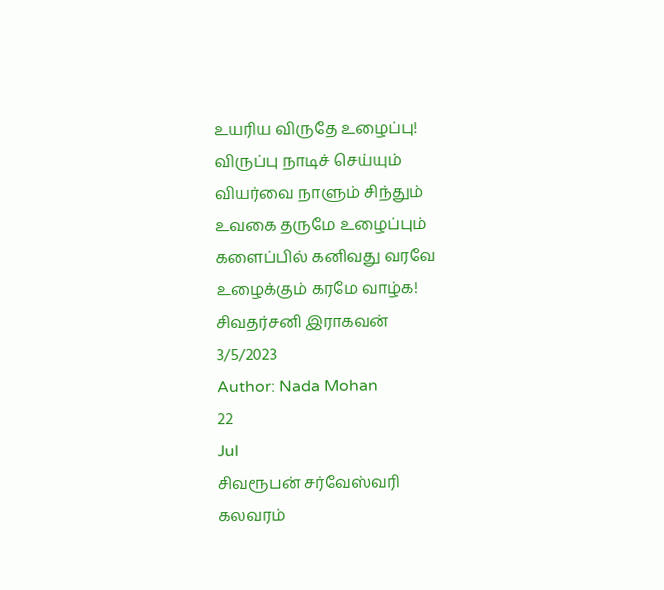உயரிய விருதே உழைப்பு!
விருப்பு நாடிச் செய்யும்
வியர்வை நாளும் சிந்தும்
உவகை தருமே உழைப்பும்
களைப்பில் கனிவது வரவே
உழைக்கும் கரமே வாழ்க!
சிவதர்சனி இராகவன்
3/5/2023
Author: Nada Mohan
22
Jul
சிவரூபன் சர்வேஸ்வரி
கலவரம்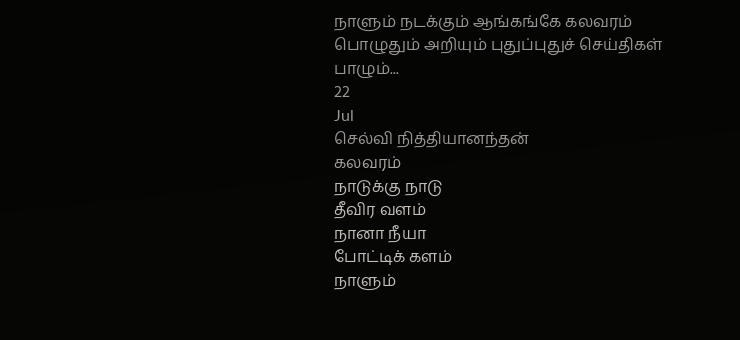நாளும் நடக்கும் ஆங்கங்கே கலவரம்
பொழுதும் அறியும் புதுப்புதுச் செய்திகள்
பாழும்...
22
Jul
செல்வி நித்தியானந்தன்
கலவரம்
நாடுக்கு நாடு
தீவிர வளம்
நானா நீயா
போட்டிக் களம்
நாளும்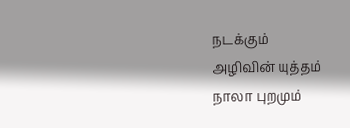நடக்கும்
அழிவின் யுத்தம்
நாலா புறமும்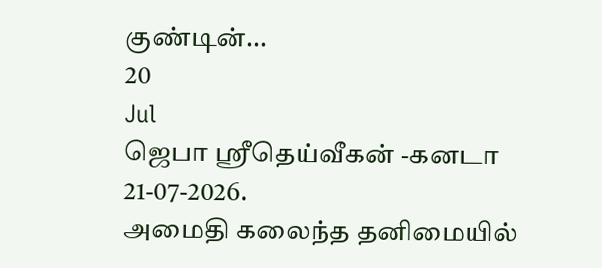குண்டின்...
20
Jul
ஜெபா ஸ்ரீதெய்வீகன் -கனடா
21-07-2026.
அமைதி கலைந்த தனிமையில்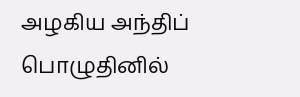அழகிய அந்திப் பொழுதினில்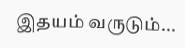இதயம் வருடும்...